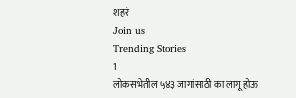शहरं
Join us
Trending Stories
1
लोकसभेतील ५४३ जागांसाठी का लागू होऊ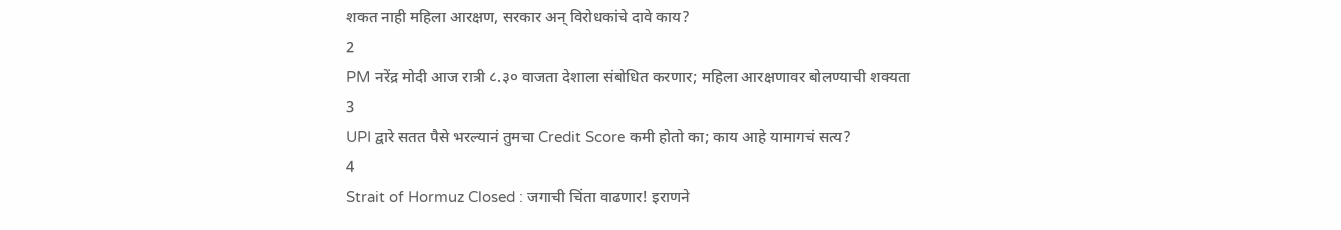शकत नाही महिला आरक्षण, सरकार अन् विरोधकांचे दावे काय?
2
PM नरेंद्र मोदी आज रात्री ८.३० वाजता देशाला संबोधित करणार; महिला आरक्षणावर बोलण्याची शक्यता
3
UPI द्वारे सतत पैसे भरल्यानं तुमचा Credit Score कमी होतो का; काय आहे यामागचं सत्य?
4
Strait of Hormuz Closed : जगाची चिंता वाढणार! इराणने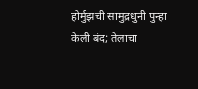होर्मुझची सामुद्रधुनी पुन्हा केली बंद; तेलाचा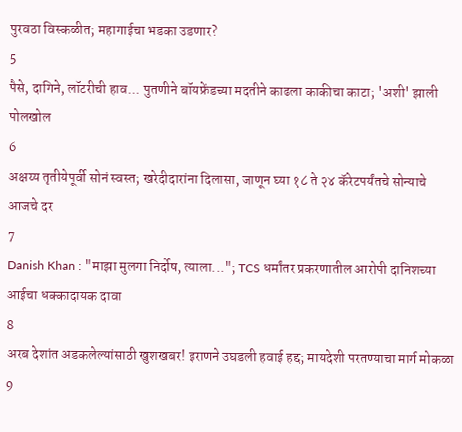पुरवठा विस्कळीत; महागाईचा भडका उडणार?
5
पैसे, दागिने, लॉटरीची हाव... पुतणीने बॉयफ्रेंडच्या मदतीने काढला काकीचा काटा; 'अशी' झाली पोलखोल
6
अक्षय्य तृतीयेपूर्वी सोनं स्वस्त; खरेदीदारांना दिलासा, जाणून घ्या १८ ते २४ कॅरेटपर्यंतचे सोन्याचे आजचे दर
7
Danish Khan : "माझा मुलगा निर्दोष, त्याला..."; TCS धर्मांतर प्रकरणातील आरोपी दानिशच्या आईचा धक्कादायक दावा
8
अरब देशांत अडकलेल्यांसाठी खुशखबर! इराणने उघडली हवाई हद्द; मायदेशी परतण्याचा मार्ग मोकळा
9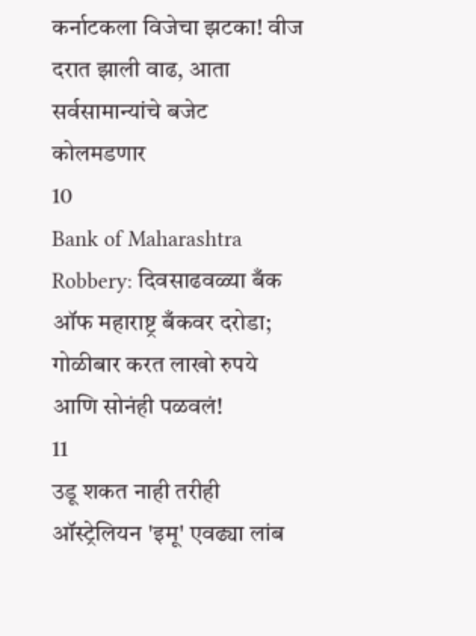कर्नाटकला विजेचा झटका! वीज दरात झाली वाढ, आता सर्वसामान्यांचे बजेट कोलमडणार
10
Bank of Maharashtra Robbery: दिवसाढवळ्या बँक ऑफ महाराष्ट्र बँकवर दरोडा; गोळीबार करत लाखो रुपये आणि सोनंही पळवलं!
11
उडू शकत नाही तरीही ऑस्ट्रेलियन 'इमू' एवढ्या लांब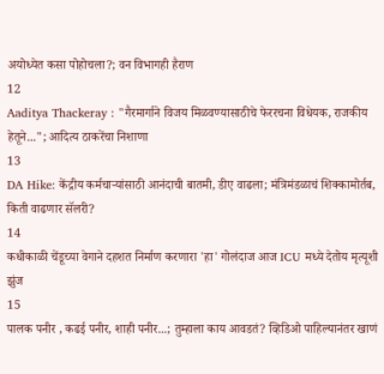अयोध्येत कसा पोहोचला?; वन विभागही हैराण
12
Aaditya Thackeray : "गैरमार्गाने विजय मिळवण्यासाठीचे फेररचना विधेयक, राजकीय हेतूने..."; आदित्य ठाकरेंचा निशाणा
13
DA Hike: केंद्रीय कर्मचाऱ्यांसाठी आनंदाची बातमी, डीए वाढला; मंत्रिमंडळाचं शिक्कामोर्तब, किती वाढणार सॅलरी?
14
कधीकाळी चेंडूच्या वेगाने दहशत निर्माण करणारा 'हा' गोलंदाज आज ICU मध्ये देतोय मृत्यूशी झुंज
15
पालक पनीर , कढई पनीर, शाही पनीर...; तुम्हाला काय आवडतं? व्हिडिओ पाहिल्यानंतर खाणं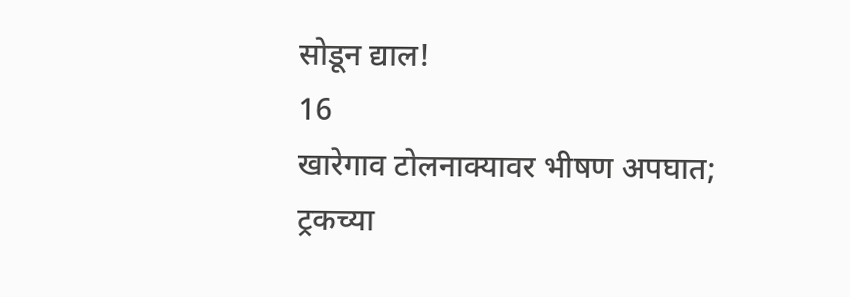सोडून द्याल!
16
खारेगाव टोलनाक्यावर भीषण अपघात; ट्रकच्या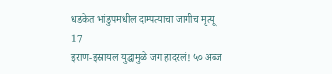धडकेत भांडुपमधील दाम्पत्याचा जागीच मृत्यू
17
इराण-इस्रायल युद्धामुळे जग हादरलं! ५० अब्ज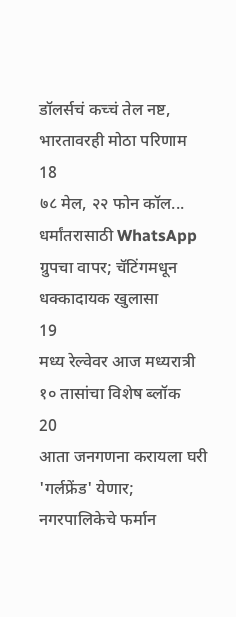डॉलर्सचं कच्चं तेल नष्ट, भारतावरही मोठा परिणाम
18
७८ मेल, २२ फोन कॉल... धर्मांतरासाठी WhatsApp ग्रुपचा वापर; चॅटिंगमधून धक्कादायक खुलासा
19
मध्य रेल्वेवर आज मध्यरात्री १० तासांचा विशेष ब्लॉक
20
आता जनगणना करायला घरी 'गर्लफ्रेंड' येणार; नगरपालिकेचे फर्मान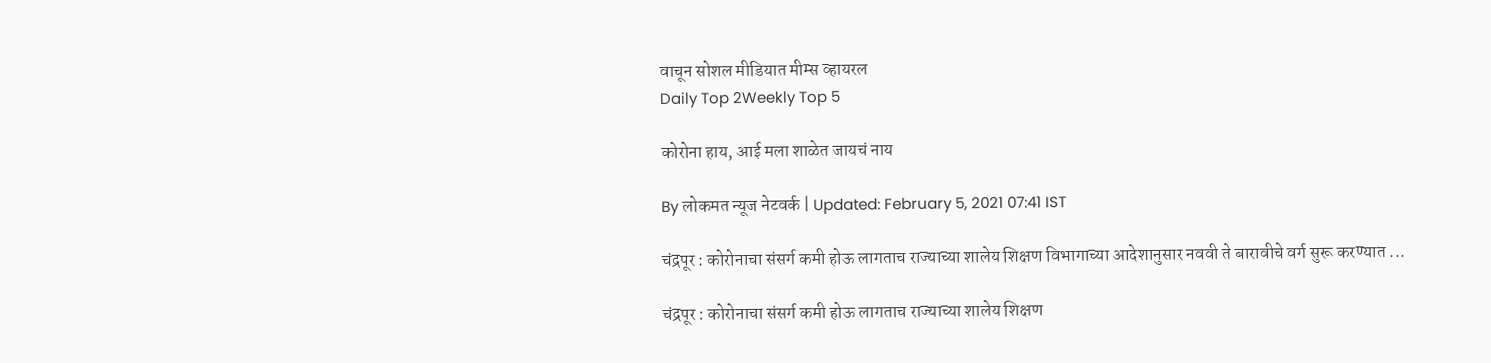वाचून सोशल मीडियात मीम्स व्हायरल
Daily Top 2Weekly Top 5

कोरोना हाय, आई मला शाळेत जायचं नाय

By लोकमत न्यूज नेटवर्क | Updated: February 5, 2021 07:41 IST

चंद्रपूर : कोरोनाचा संसर्ग कमी होऊ लागताच राज्याच्या शालेय शिक्षण विभागाच्या आदेशानुसार नववी ते बारावीचे वर्ग सुरू करण्यात ...

चंद्रपूर : कोरोनाचा संसर्ग कमी होऊ लागताच राज्याच्या शालेय शिक्षण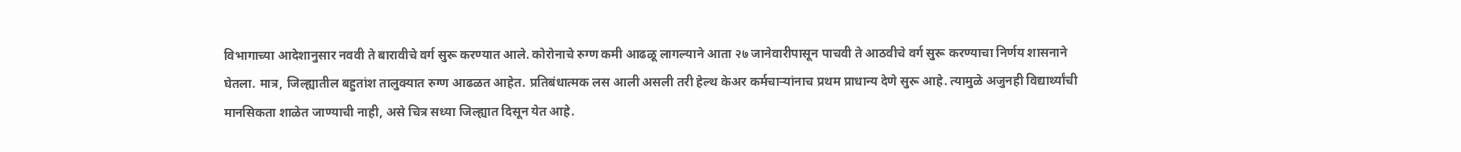विभागाच्या आदेशानुसार नववी ते बारावीचे वर्ग सुरू करण्यात आले. कोरोनाचे रुग्ण कमी आढळू लागल्याने आता २७ जानेवारीपासून पाचवी ते आठवीचे वर्ग सुरू करण्याचा निर्णय शासनाने घेतला. मात्र, जिल्ह्यातील बहुतांश तालुक्यात रुग्ण आढळत आहेत. प्रतिबंधात्मक लस आली असली तरी हेल्थ केअर कर्मचाऱ्यांनाच प्रथम प्राधान्य देणे सुरू आहे. त्यामुळे अजुनही विद्यार्थ्यांची मानसिकता शाळेत जाण्याची नाही, असे चित्र सध्या जिल्ह्यात दिसून येत आहे.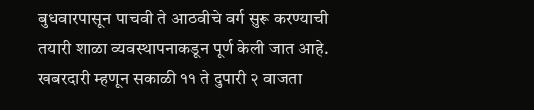बुधवारपासून पाचवी ते आठवीचे वर्ग सुरू करण्याची तयारी शाळा व्यवस्थापनाकडून पूर्ण केली जात आहे. खबरदारी म्हणून सकाळी ११ ते दुपारी २ वाजता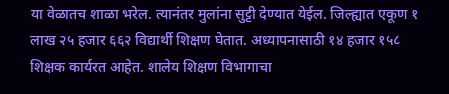या वेळातच शाळा भरेल. त्यानंतर मुलांना सुट्टी देण्यात येईल. जिल्ह्यात एकूण १ लाख २५ हजार ६६२ विद्यार्थी शिक्षण घेतात. अध्यापनासाठी १४ हजार १५८ शिक्षक कार्यरत आहेत. शालेय शिक्षण विभागाचा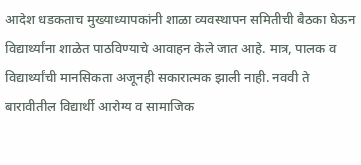आदेश धडकताच मुख्याध्यापकांनी शाळा व्यवस्थापन समितीची बैठका घेऊन विद्यार्थ्यांना शाळेत पाठविण्याचे आवाहन केले जात आहे. मात्र, पालक व विद्यार्थ्यांची मानसिकता अजूनही सकारात्मक झाली नाही. नववी ते बारावीतील विद्यार्थी आरोग्य व सामाजिक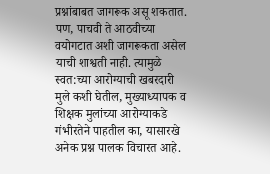प्रश्नांबाबत जागरूक असू शकतात. पण, पाचवी ते आठवीच्या वयोगटात अशी जागरूकता असेल याची शाश्वती नाही. त्यामुळे स्वत:च्या आरोग्याची खबरदारी मुले कशी घेतील, मुख्याध्यापक व शिक्षक मुलांच्या आरोग्याकडे गंभीरतेने पाहतील का, यासारखे अनेक प्रश्न पालक विचारत आहे.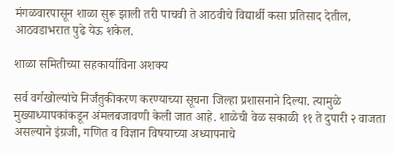मंगळवारपासून शाळा सुरू झाली तरी पाचवी ते आठवीचे विद्यार्थी कसा प्रतिसाद देतील, आठवडाभरात पुढे येऊ शकेल.

शाळा समितीच्या सहकार्याविना अशक्य

सर्व वर्गखोल्यांचे निर्जंतुकीकरण करण्याच्या सूचना जिल्हा प्रशासनाने दिल्या. त्यामुळे मुख्याध्यापकांकडून अंमलबजावणी केली जात आहे. शाळेची वेळ सकाळी ११ ते दुपारी २ वाजता असल्याने इंग्रजी, गणित व विज्ञान विषयाच्या अध्यापनाचे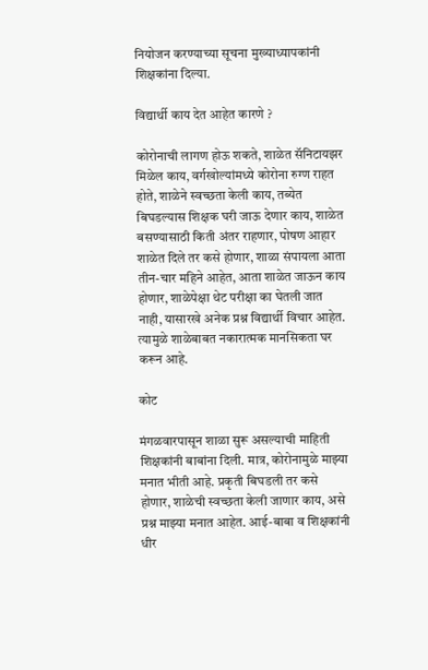नियोजन करण्याच्या सूचना मुख्याध्यापकांनी शिक्षकांना दिल्या.

विद्यार्थी काय देत आहेत कारणे ?

कोरोनाची लागण होऊ शकते, शाळेत सॅनिटायझर मिळेल काय, वर्गखोल्यांमध्ये कोरोना रुग्ण राहत होते, शाळेने स्वच्छता केली काय, तब्येत बिघडल्यास शिक्षक घरी जाऊ देणार काय, शाळेत बसण्यासाठी किती अंतर राहणार, पोषण आहार शाळेत दिले तर कसे होणार, शाळा संपायला आता तीन-चार महिने आहेत, आता शाळेत जाऊन काय होणार, शाळेपेक्षा थेट परीक्षा का घेतली जात नाही, यासारखे अनेक प्रश्न विद्यार्थी विचार आहेत. त्यामुळे शाळेबाबत नकारात्मक मानसिकता घर करून आहे.

कोट

मंगळवारपासून शाळा सुरू असल्याची माहिती शिक्षकांनी बाबांना दिली. मात्र, कोरोनामुळे माझ्या मनात भीती आहे. प्रकृती बिघडली तर कसे होणार, शाळेची स्वच्छता केली जाणार काय, असे प्रश्न माझ्या मनात आहेत. आई-बाबा व शिक्षकांनी धीर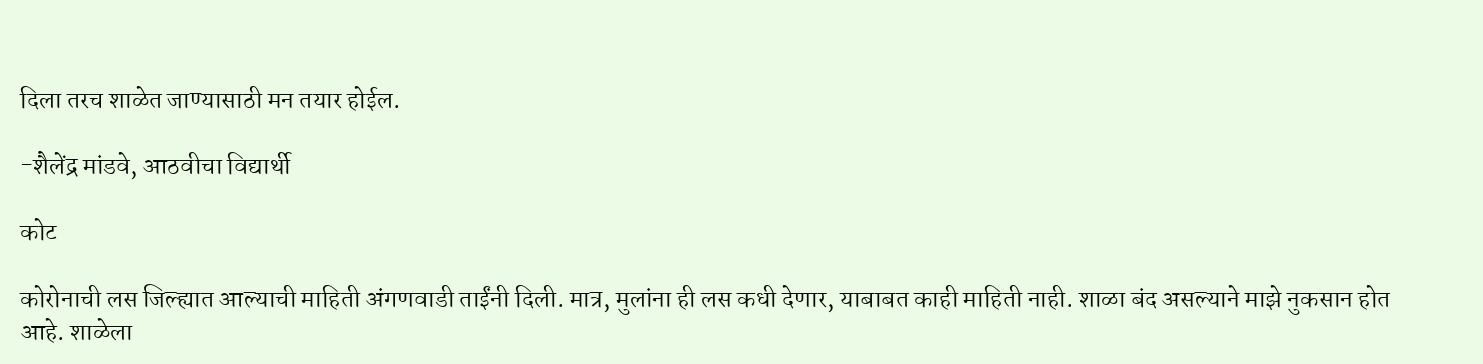दिला तरच शाळेत जाण्यासाठी मन तयार होईल.

-शैलेंद्र मांडवे, आठवीचा विद्यार्थी

कोट

कोरोनाची लस जिल्ह्यात आल्याची माहिती अंगणवाडी ताईंनी दिली. मात्र, मुलांना ही लस कधी देणार, याबाबत काही माहिती नाही. शाळा बंद असल्याने माझे नुकसान होत आहे. शाळेला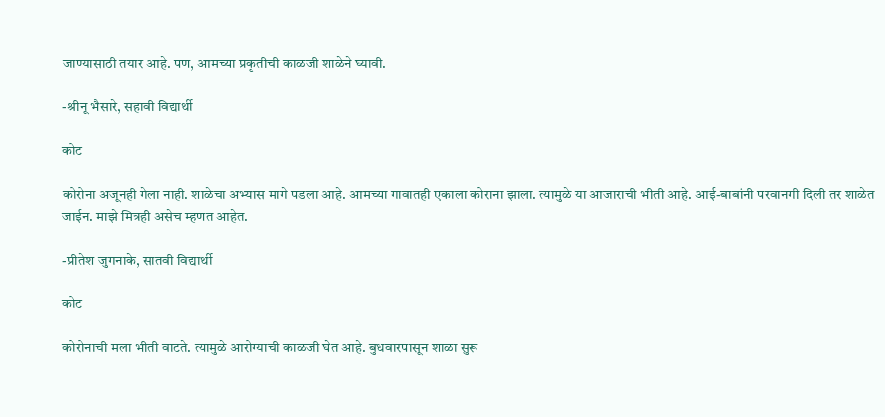जाण्यासाठी तयार आहे. पण, आमच्या प्रकृतीची काळजी शाळेने घ्यावी.

-श्रीनू भैसारे, सहावी विद्यार्थी

कोट

कोरोना अजूनही गेला नाही. शाळेचा अभ्यास मागे पडला आहे. आमच्या गावातही एकाला कोराना झाला. त्यामुळे या आजाराची भीती आहे. आई-बाबांनी परवानगी दिली तर शाळेत जाईन. माझे मित्रही असेच म्हणत आहेत.

-प्रीतेश जुगनाके, सातवी विद्यार्थी

कोट

कोरोनाची मला भीती वाटते. त्यामुळे आरोग्याची काळजी घेत आहे. बुधवारपासून शाळा सुरू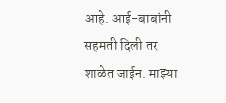आहे. आई-बाबांनी सहमती दिली तर शाळेत जाईन. माझ्या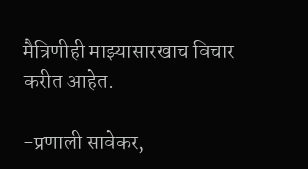मैत्रिणीही माझ्यासारखाच विचार करीत आहेत.

-प्रणाली सावेकर,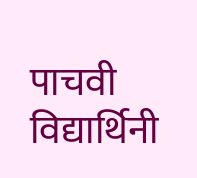पाचवी विद्यार्थिनी